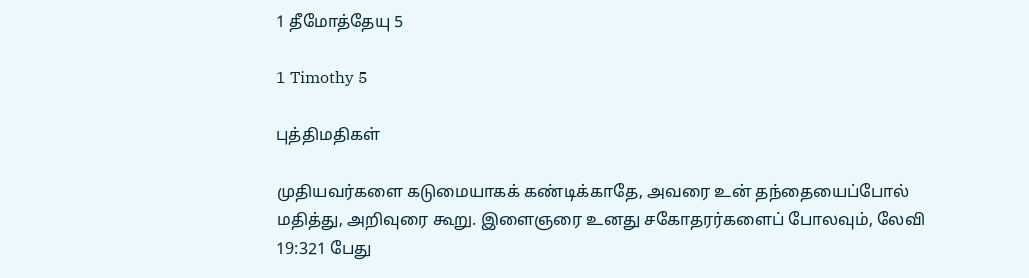1 தீமோத்தேயு 5

1 Timothy 5

புத்திமதிகள்

முதியவர்களை கடுமையாகக் கண்டிக்காதே, அவரை உன் தந்தையைப்போல் மதித்து, அறிவுரை கூறு. இளைஞரை உனது சகோதரர்களைப் போலவும், லேவி 19:321 பேது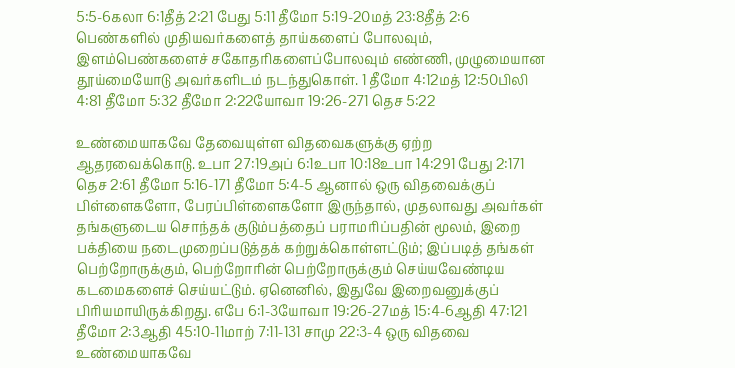5:5-6கலா 6:1தீத் 2:21 பேது 5:11 தீமோ 5:19-20மத் 23:8தீத் 2:6 பெண்களில் முதியவர்களைத் தாய்களைப் போலவும், இளம்பெண்களைச் சகோதரிகளைப்போலவும் எண்ணி, முழுமையான தூய்மையோடு அவர்களிடம் நடந்துகொள். 1 தீமோ 4:12மத் 12:50பிலி 4:81 தீமோ 5:32 தீமோ 2:22யோவா 19:26-271 தெச 5:22

உண்மையாகவே தேவையுள்ள விதவைகளுக்கு ஏற்ற ஆதரவைக்கொடு. உபா 27:19அப் 6:1உபா 10:18உபா 14:291 பேது 2:171 தெச 2:61 தீமோ 5:16-171 தீமோ 5:4-5 ஆனால் ஒரு விதவைக்குப் பிள்ளைகளோ, பேரப்பிள்ளைகளோ இருந்தால், முதலாவது அவர்கள் தங்களுடைய சொந்தக் குடும்பத்தைப் பராமரிப்பதின் மூலம், இறை பக்தியை நடைமுறைப்படுத்தக் கற்றுக்கொள்ளட்டும்; இப்படித் தங்கள் பெற்றோருக்கும், பெற்றோரின் பெற்றோருக்கும் செய்யவேண்டிய கடமைகளைச் செய்யட்டும். ஏனெனில், இதுவே இறைவனுக்குப் பிரியமாயிருக்கிறது. எபே 6:1-3யோவா 19:26-27மத் 15:4-6ஆதி 47:121 தீமோ 2:3ஆதி 45:10-11மாற் 7:11-131 சாமு 22:3-4 ஒரு விதவை உண்மையாகவே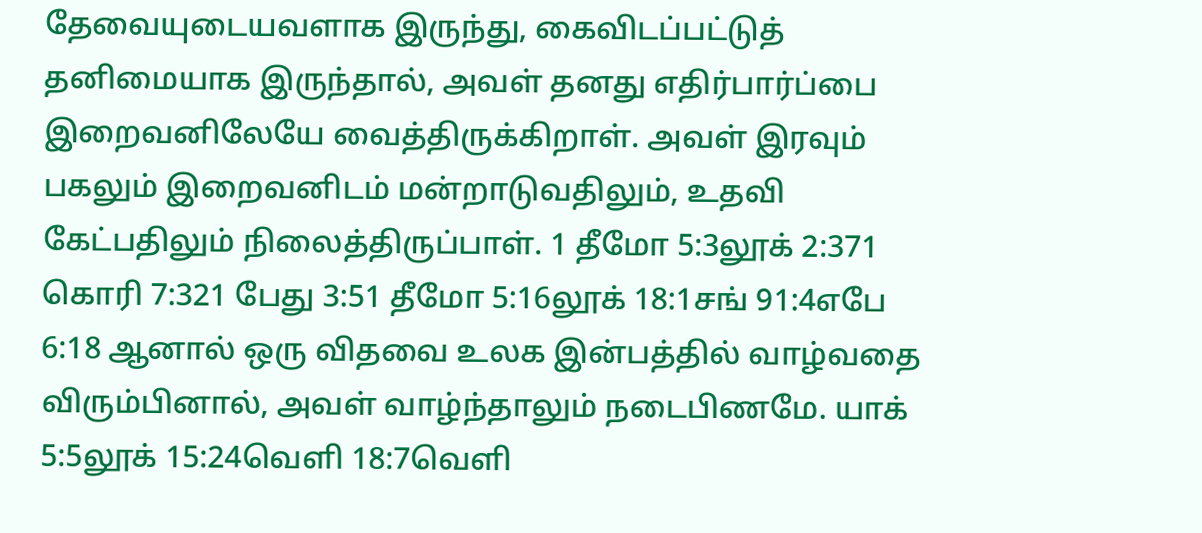தேவையுடையவளாக இருந்து, கைவிடப்பட்டுத் தனிமையாக இருந்தால், அவள் தனது எதிர்பார்ப்பை இறைவனிலேயே வைத்திருக்கிறாள். அவள் இரவும் பகலும் இறைவனிடம் மன்றாடுவதிலும், உதவி கேட்பதிலும் நிலைத்திருப்பாள். 1 தீமோ 5:3லூக் 2:371 கொரி 7:321 பேது 3:51 தீமோ 5:16லூக் 18:1சங் 91:4எபே 6:18 ஆனால் ஒரு விதவை உலக இன்பத்தில் வாழ்வதை விரும்பினால், அவள் வாழ்ந்தாலும் நடைபிணமே. யாக் 5:5லூக் 15:24வெளி 18:7வெளி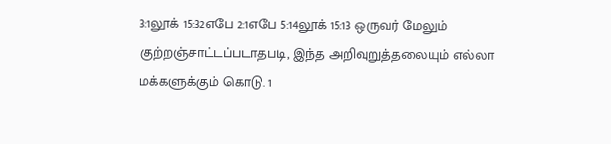3:1லூக் 15:32எபே 2:1எபே 5:14லூக் 15:13 ஒருவர் மேலும் குற்றஞ்சாட்டப்படாதபடி, இந்த அறிவுறுத்தலையும் எல்லா மக்களுக்கும் கொடு. 1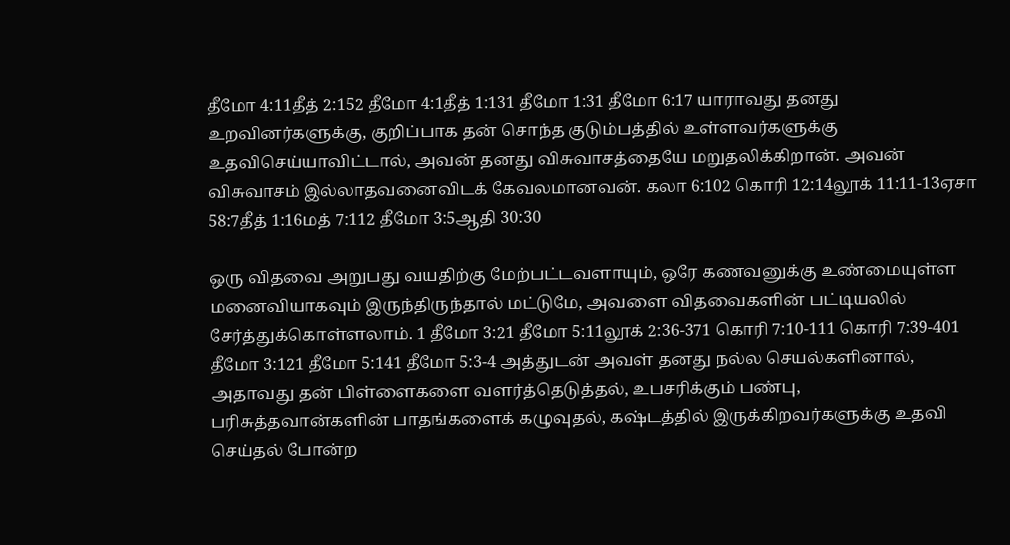தீமோ 4:11தீத் 2:152 தீமோ 4:1தீத் 1:131 தீமோ 1:31 தீமோ 6:17 யாராவது தனது உறவினர்களுக்கு, குறிப்பாக தன் சொந்த குடும்பத்தில் உள்ளவர்களுக்கு உதவிசெய்யாவிட்டால், அவன் தனது விசுவாசத்தையே மறுதலிக்கிறான். அவன் விசுவாசம் இல்லாதவனைவிடக் கேவலமானவன். கலா 6:102 கொரி 12:14லூக் 11:11-13ஏசா 58:7தீத் 1:16மத் 7:112 தீமோ 3:5ஆதி 30:30

ஒரு விதவை அறுபது வயதிற்கு மேற்பட்டவளாயும், ஒரே கணவனுக்கு உண்மையுள்ள மனைவியாகவும் இருந்திருந்தால் மட்டுமே, அவளை விதவைகளின் பட்டியலில் சேர்த்துக்கொள்ளலாம். 1 தீமோ 3:21 தீமோ 5:11லூக் 2:36-371 கொரி 7:10-111 கொரி 7:39-401 தீமோ 3:121 தீமோ 5:141 தீமோ 5:3-4 அத்துடன் அவள் தனது நல்ல செயல்களினால், அதாவது தன் பிள்ளைகளை வளர்த்தெடுத்தல், உபசரிக்கும் பண்பு, பரிசுத்தவான்களின் பாதங்களைக் கழுவுதல், கஷ்டத்தில் இருக்கிறவர்களுக்கு உதவி செய்தல் போன்ற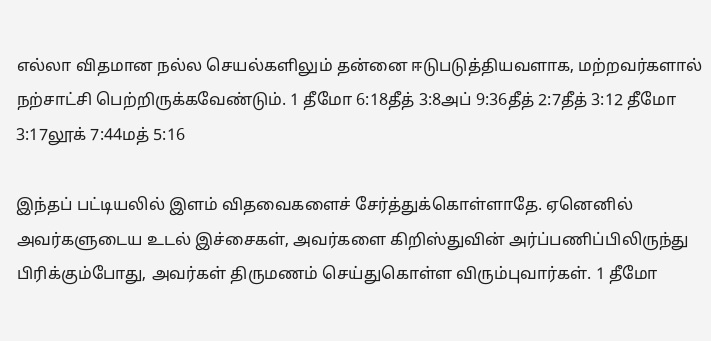எல்லா விதமான நல்ல செயல்களிலும் தன்னை ஈடுபடுத்தியவளாக, மற்றவர்களால் நற்சாட்சி பெற்றிருக்கவேண்டும். 1 தீமோ 6:18தீத் 3:8அப் 9:36தீத் 2:7தீத் 3:12 தீமோ 3:17லூக் 7:44மத் 5:16

இந்தப் பட்டியலில் இளம் விதவைகளைச் சேர்த்துக்கொள்ளாதே. ஏனெனில் அவர்களுடைய உடல் இச்சைகள், அவர்களை கிறிஸ்துவின் அர்ப்பணிப்பிலிருந்து பிரிக்கும்போது, அவர்கள் திருமணம் செய்துகொள்ள விரும்புவார்கள். 1 தீமோ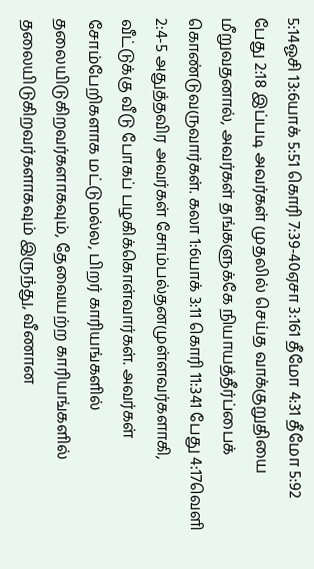5:14ஓசி 13:6யாக் 5:51 கொரி 7:39-40ஏசா 3:161 தீமோ 4:31 தீமோ 5:92 பேது 2:18 இப்படி அவர்கள் முதலில் செய்த வாக்குறுதியை மீறுவதனால், அவர்கள் தங்களுக்கே நியாயத்தீர்ப்பைக் கொண்டுவருவார்கள். கலா 1:6யாக் 3:11 கொரி 11:341 பேது 4:17வெளி 2:4-5 அதுத்தவிர அவர்கள் சோம்பல்தனமுள்ளவர்களாகி, வீட்டுக்கு வீடு போகப் பழகிக்கொள்வார்கள். அவர்கள் சோம்பேறிகளாக மட்டுமல்ல, பிறர் காரியங்களில் தலையிடுகிறவர்களாகவும், தேவையற்ற காரியங்களில் தலையிடுகிறவர்களாகவும் இருந்து, வீணான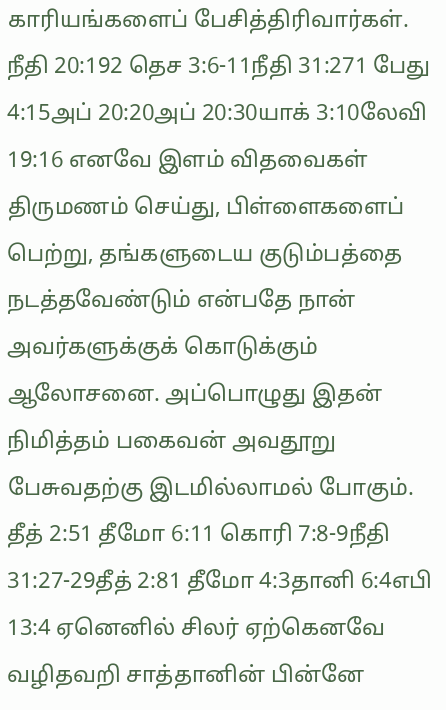காரியங்களைப் பேசித்திரிவார்கள். நீதி 20:192 தெச 3:6-11நீதி 31:271 பேது 4:15அப் 20:20அப் 20:30யாக் 3:10லேவி 19:16 எனவே இளம் விதவைகள் திருமணம் செய்து, பிள்ளைகளைப் பெற்று, தங்களுடைய குடும்பத்தை நடத்தவேண்டும் என்பதே நான் அவர்களுக்குக் கொடுக்கும் ஆலோசனை. அப்பொழுது இதன் நிமித்தம் பகைவன் அவதூறு பேசுவதற்கு இடமில்லாமல் போகும். தீத் 2:51 தீமோ 6:11 கொரி 7:8-9நீதி 31:27-29தீத் 2:81 தீமோ 4:3தானி 6:4எபி 13:4 ஏனெனில் சிலர் ஏற்கெனவே வழிதவறி சாத்தானின் பின்னே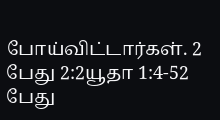போய்விட்டார்கள். 2 பேது 2:2யூதா 1:4-52 பேது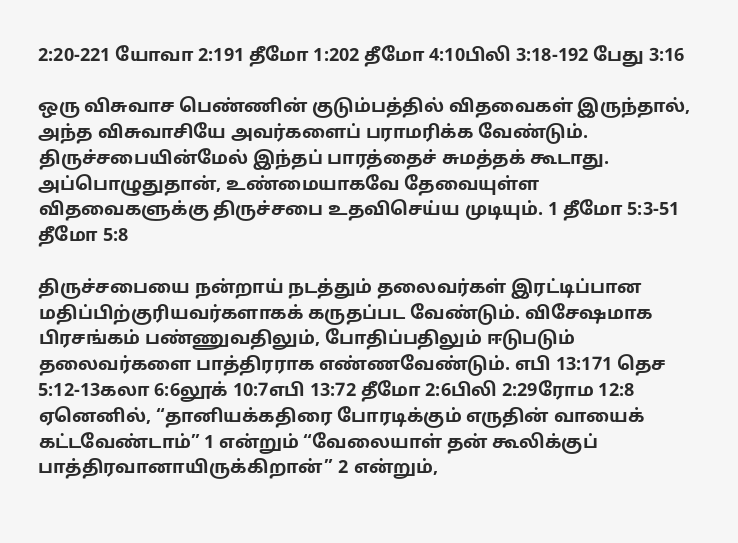2:20-221 யோவா 2:191 தீமோ 1:202 தீமோ 4:10பிலி 3:18-192 பேது 3:16

ஒரு விசுவாச பெண்ணின் குடும்பத்தில் விதவைகள் இருந்தால், அந்த விசுவாசியே அவர்களைப் பராமரிக்க வேண்டும். திருச்சபையின்மேல் இந்தப் பாரத்தைச் சுமத்தக் கூடாது. அப்பொழுதுதான், உண்மையாகவே தேவையுள்ள விதவைகளுக்கு திருச்சபை உதவிசெய்ய முடியும். 1 தீமோ 5:3-51 தீமோ 5:8

திருச்சபையை நன்றாய் நடத்தும் தலைவர்கள் இரட்டிப்பான மதிப்பிற்குரியவர்களாகக் கருதப்பட வேண்டும். விசேஷமாக பிரசங்கம் பண்ணுவதிலும், போதிப்பதிலும் ஈடுபடும் தலைவர்களை பாத்திரராக எண்ணவேண்டும். எபி 13:171 தெச 5:12-13கலா 6:6லூக் 10:7எபி 13:72 தீமோ 2:6பிலி 2:29ரோம 12:8 ஏனெனில், “தானியக்கதிரை போரடிக்கும் எருதின் வாயைக் கட்டவேண்டாம்” 1 என்றும் “வேலையாள் தன் கூலிக்குப் பாத்திரவானாயிருக்கிறான்” 2 என்றும்,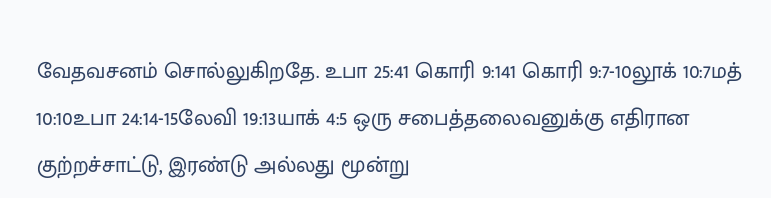வேதவசனம் சொல்லுகிறதே. உபா 25:41 கொரி 9:141 கொரி 9:7-10லூக் 10:7மத் 10:10உபா 24:14-15லேவி 19:13யாக் 4:5 ஒரு சபைத்தலைவனுக்கு எதிரான குற்றச்சாட்டு, இரண்டு அல்லது மூன்று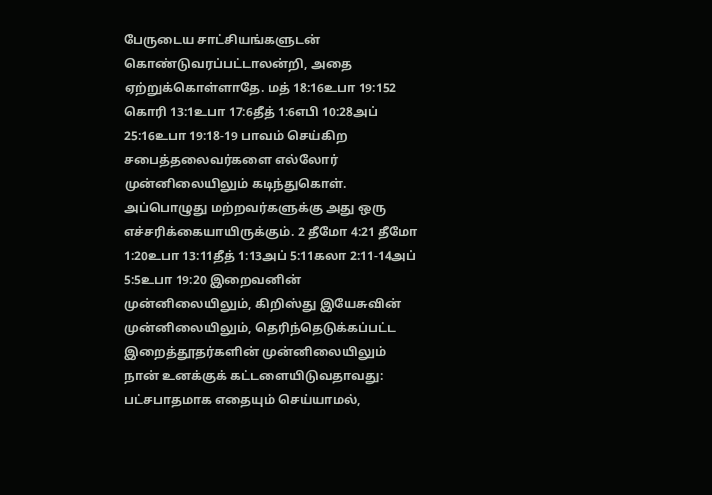பேருடைய சாட்சியங்களுடன் கொண்டுவரப்பட்டாலன்றி, அதை ஏற்றுக்கொள்ளாதே. மத் 18:16உபா 19:152 கொரி 13:1உபா 17:6தீத் 1:6எபி 10:28அப் 25:16உபா 19:18-19 பாவம் செய்கிற சபைத்தலைவர்களை எல்லோர் முன்னிலையிலும் கடிந்துகொள். அப்பொழுது மற்றவர்களுக்கு அது ஒரு எச்சரிக்கையாயிருக்கும். 2 தீமோ 4:21 தீமோ 1:20உபா 13:11தீத் 1:13அப் 5:11கலா 2:11-14அப் 5:5உபா 19:20 இறைவனின் முன்னிலையிலும், கிறிஸ்து இயேசுவின் முன்னிலையிலும், தெரிந்தெடுக்கப்பட்ட இறைத்தூதர்களின் முன்னிலையிலும் நான் உனக்குக் கட்டளையிடுவதாவது: பட்சபாதமாக எதையும் செய்யாமல்,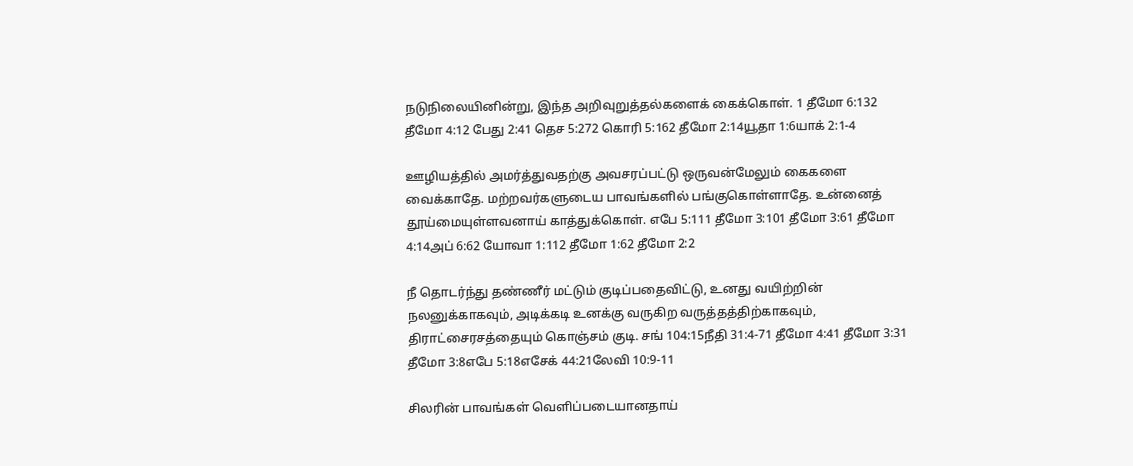நடுநிலையினின்று, இந்த அறிவுறுத்தல்களைக் கைக்கொள். 1 தீமோ 6:132 தீமோ 4:12 பேது 2:41 தெச 5:272 கொரி 5:162 தீமோ 2:14யூதா 1:6யாக் 2:1-4

ஊழியத்தில் அமர்த்துவதற்கு அவசரப்பட்டு ஒருவன்மேலும் கைகளை வைக்காதே. மற்றவர்களுடைய பாவங்களில் பங்குகொள்ளாதே. உன்னைத் தூய்மையுள்ளவனாய் காத்துக்கொள். எபே 5:111 தீமோ 3:101 தீமோ 3:61 தீமோ 4:14அப் 6:62 யோவா 1:112 தீமோ 1:62 தீமோ 2:2

நீ தொடர்ந்து தண்ணீர் மட்டும் குடிப்பதைவிட்டு, உனது வயிற்றின் நலனுக்காகவும், அடிக்கடி உனக்கு வருகிற வருத்தத்திற்காகவும், திராட்சைரசத்தையும் கொஞ்சம் குடி. சங் 104:15நீதி 31:4-71 தீமோ 4:41 தீமோ 3:31 தீமோ 3:8எபே 5:18எசேக் 44:21லேவி 10:9-11

சிலரின் பாவங்கள் வெளிப்படையானதாய்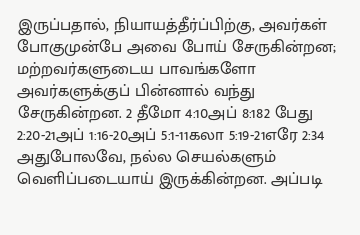இருப்பதால், நியாயத்தீர்ப்பிற்கு, அவர்கள் போகுமுன்பே அவை போய் சேருகின்றன; மற்றவர்களுடைய பாவங்களோ அவர்களுக்குப் பின்னால் வந்து சேருகின்றன. 2 தீமோ 4:10அப் 8:182 பேது 2:20-21அப் 1:16-20அப் 5:1-11கலா 5:19-21எரே 2:34 அதுபோலவே, நல்ல செயல்களும் வெளிப்படையாய் இருக்கின்றன. அப்படி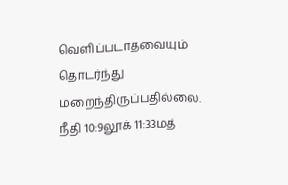வெளிப்படாதவையும் தொடர்ந்து மறைந்திருப்பதில்லை. நீதி 10:9லூக் 11:33மத்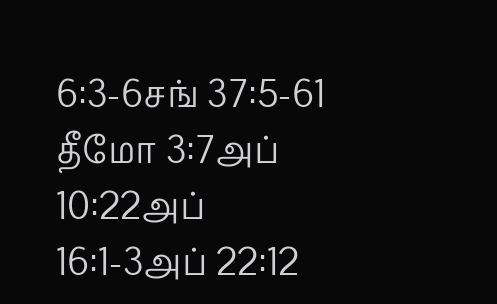6:3-6சங் 37:5-61 தீமோ 3:7அப் 10:22அப் 16:1-3அப் 22:12